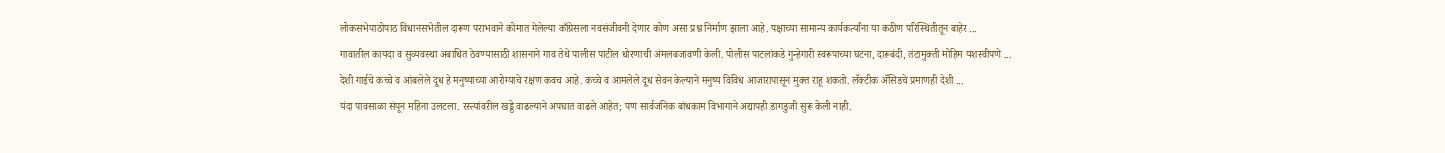लोकसभेपाठोपाठ विधानसभेतील दारूण पराभवाने कोमात गेलेल्या काँग्रेसला नवसंजीवनी देणार कोण असा प्रश्न निर्माण झाला आहे. पक्षाच्या सामान्य कार्यकर्त्यांना या कठीण परिस्थितीतून बाहेर ...
गावातील कायदा व सुव्यवस्था अबाधित ठेवण्यासाठी शासनाने गाव तेथे पालीस पाटील धोरणाची अंमलबजावणी केली. पोलीस पाटलांकडे गुन्हेगारी स्वरूपाच्या घटना, दारूबंदी, तंटामुक्ती मोहिम यशस्वीपणे ...
देशी गाईचे कच्चे व आंबलेले दूध हे मनुष्याच्या आरोग्याचे रक्षण कवच आहे. कच्चे व आमलेले दूध सेवन केल्याने मनुष्य विविध आजारापासून मुक्त राहू शकतो. लॅक्टीक ॲसिडचे प्रमाणही देशी ...
यंदा पावसाळा संपून महिना उलटला. रस्त्यांवरील खड्डे वाढल्याने अपघात वाढले आहेत; पण सार्वजनिक बांधकाम विभागाने अद्यापही डागडुजी सुरू केली नाही.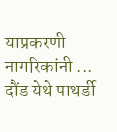याप्रकरणी नागरिकांनी ...
दौंड येथे पाथर्डी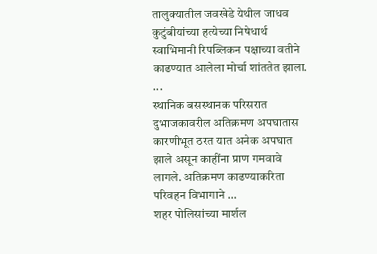तालुक्यातील जवखेडे येथील जाधव कुटुंबीयांच्या हत्येच्या निषेधार्थ स्वाभिमानी रिपब्लिकन पक्षाच्या वतीने काढण्यात आलेला मोर्चा शांततेत झाला. ...
स्थानिक बसस्थानक परिसरात दुभाजकावरील अतिक्रमण अपघातास कारणीभूत ठरत यात अनेक अपघात झाले असून काहींना प्राण गमवावे लागले. अतिक्रमण काढण्याकरिता परिवहन विभागाने ...
शहर पोलिसांच्या मार्शल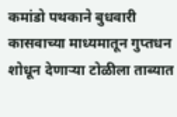कमांडो पथकाने बुधवारी कासवाच्या माध्यमातून गुप्तधन शोधून देणाऱ्या टोळीला ताब्यात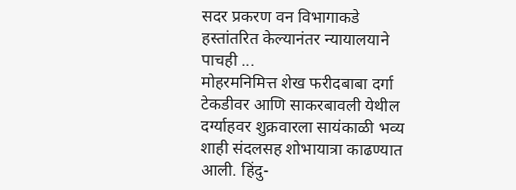सदर प्रकरण वन विभागाकडे हस्तांतरित केल्यानंतर न्यायालयाने पाचही ...
मोहरमनिमित्त शेख फरीदबाबा दर्गा टेकडीवर आणि साकरबावली येथील दर्ग्याहवर शुक्रवारला सायंकाळी भव्य शाही संदलसह शोभायात्रा काढण्यात आली. हिंदु-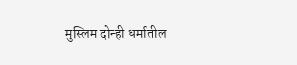मुस्लिम दोन्ही धर्मातील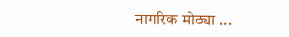नागरिक मोठ्या ...